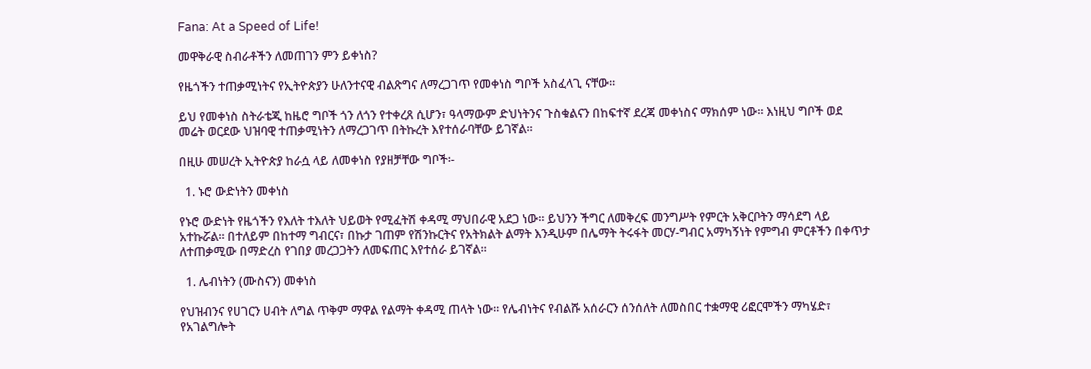Fana: At a Speed of Life!

መዋቅራዊ ስብራቶችን ለመጠገን ምን ይቀነስ?

የዜጎችን ተጠቃሚነትና የኢትዮጵያን ሁለንተናዊ ብልጽግና ለማረጋገጥ የመቀነስ ግቦች አስፈላጊ ናቸው፡፡

ይህ የመቀነስ ስትራቴጂ ከዜሮ ግቦች ጎን ለጎን የተቀረጸ ሲሆን፣ ዓላማውም ድህነትንና ጉስቁልናን በከፍተኛ ደረጃ መቀነስና ማክሰም ነው። እነዚህ ግቦች ወደ መሬት ወርደው ህዝባዊ ተጠቃሚነትን ለማረጋገጥ በትኩረት እየተሰራባቸው ይገኛል።

በዚሁ መሠረት ኢትዮጵያ ከራሷ ላይ ለመቀነስ የያዘቻቸው ግቦች፡-

  1. ኑሮ ውድነትን መቀነስ

የኑሮ ውድነት የዜጎችን የእለት ተእለት ህይወት የሚፈትሽ ቀዳሚ ማህበራዊ አደጋ ነው። ይህንን ችግር ለመቅረፍ መንግሥት የምርት አቅርቦትን ማሳደግ ላይ አተኩሯል። በተለይም በከተማ ግብርና፣ በኩታ ገጠም የሽንኩርትና የአትክልት ልማት እንዲሁም በሌማት ትሩፋት መርሃ-ግብር አማካኝነት የምግብ ምርቶችን በቀጥታ ለተጠቃሚው በማድረስ የገበያ መረጋጋትን ለመፍጠር እየተሰራ ይገኛል።

  1. ሌብነትን (ሙስናን) መቀነስ

የህዝብንና የሀገርን ሀብት ለግል ጥቅም ማዋል የልማት ቀዳሚ ጠላት ነው። የሌብነትና የብልሹ አሰራርን ሰንሰለት ለመስበር ተቋማዊ ሪፎርሞችን ማካሄድ፣ የአገልግሎት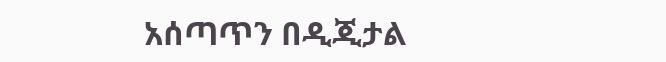አሰጣጥን በዲጂታል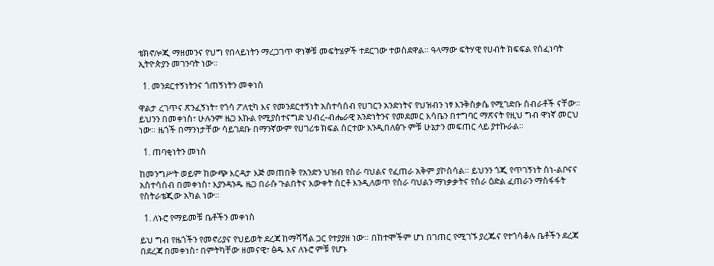ቴክኖሎጂ ማዘመንና የህግ የበላይነትን ማረጋገጥ ዋነኞቹ መፍትሄዎች ተደርገው ተወስደዋል። ዓላማው ፍትሃዊ የሀብት ክፍፍል የሰፈነባት ኢትዮጵያን መገንባት ነው።

  1. መንደርተኝነትንና ጎጠኝነትን መቀነስ

ዋልታ ረገጥና ጽንፈኝነት፣ የጎሳ ፖለቲካ እና የመንደርተኝነት አስተሳሰብ የሀገርን አንድነትና የህዝብን ነፃ እንቅስቃሴ የሚገድቡ ስብራቶች ናቸው። ይህንን በመቀነስ፣ ሁሉንም ዜጋ እኩል የሚያስተናግድ ህብረ-ብሔራዊ አንድነትንና የመደመር እሳቤን በተግባር ማጽናት የዚህ ግብ ዋነኛ መርህ ነው። ዜጎች በማንነታቸው ሳይገደቡ በማንኛውም የሀገሪቱ ክፍል ሰርተው እንዲበለፅጉ ምቹ ሁኔታን መፍጠር ላይ ያተኩራል።

  1. ጠባቂነትን መነስ

ከመንግሥት ወይም ከውጭ እርዳታ እጅ መጠበቅ የአንድን ህዝብ የስራ ባህልና የፈጠራ አቅም ያኮስሳል። ይህንን ጎጂ የጥገኝነት ስነ-ልቦናና አስተሳሰብ በመቀነስ፣ እያንዳንዱ ዜጋ በራሱ ጉልበትና እውቀት ሰርቶ እንዲለወጥ የስራ ባህልን ማነቃቃትና የስራ ዕድል ፈጠራን ማስፋፋት የስትራቴጂው አካል ነው።

  1. ለኑሮ የማይመቹ ቤቶችን መቀነስ

ይህ ግብ የዜጎችን የመኖሪያና የህይወት ደረጃ ከማሻሻል ጋር የተያያዘ ነው። በከተሞችም ሆነ በገጠር የሚገኙ ያረጁና የተጎሳቆሉ ቤቶችን ደረጃ በደረጃ በመቀነስ፣ በምትካቸው ዘመናዊ፣ ፅዱ እና ለኑሮ ምቹ የሆኑ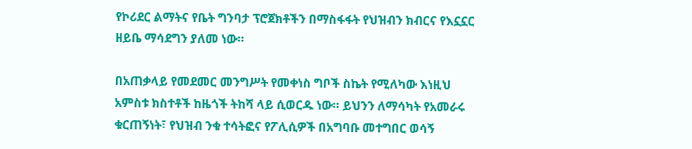የኮሪደር ልማትና የቤት ግንባታ ፕሮጀክቶችን በማስፋፋት የህዝብን ክብርና የእኗኗር ዘይቤ ማሳደግን ያለመ ነው።

በአጠቃላይ የመደመር መንግሥት የመቀነስ ግቦች ስኬት የሚለካው እነዚህ አምስቱ ክስተቶች ከዜጎች ትከሻ ላይ ሲወርዱ ነው። ይህንን ለማሳካት የአመራሩ ቁርጠኝነት፣ የህዝብ ንቁ ተሳትፎና የፖሊሲዎች በአግባቡ መተግበር ወሳኝ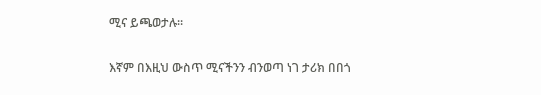ሚና ይጫወታሉ።

እኛም በእዚህ ውስጥ ሚናችንን ብንወጣ ነገ ታሪክ በበጎ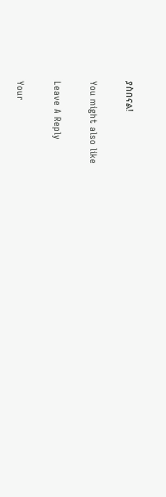ያስበናል!

You might also like

Leave A Reply

Your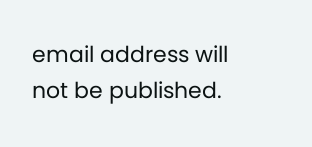email address will not be published.